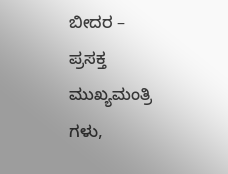ಬೀದರ – ಪ್ರಸಕ್ತ ಮುಖ್ಯಮಂತ್ರಿ ಗಳು,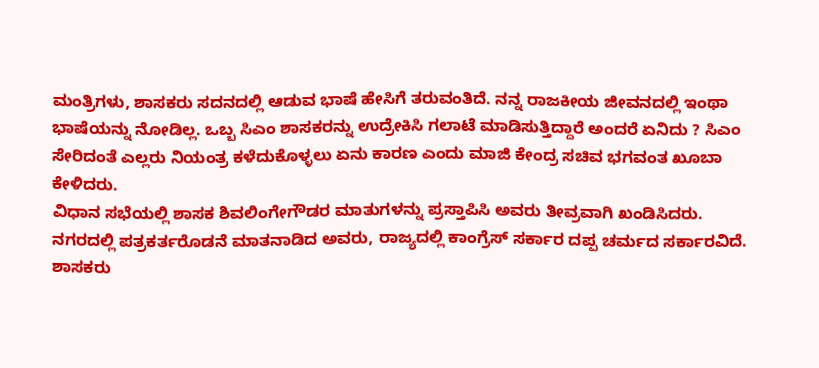ಮಂತ್ರಿಗಳು, ಶಾಸಕರು ಸದನದಲ್ಲಿ ಆಡುವ ಭಾಷೆ ಹೇಸಿಗೆ ತರುವಂತಿದೆ. ನನ್ನ ರಾಜಕೀಯ ಜೀವನದಲ್ಲಿ ಇಂಥಾ ಭಾಷೆಯನ್ನು ನೋಡಿಲ್ಲ. ಒಬ್ಬ ಸಿಎಂ ಶಾಸಕರನ್ನು ಉದ್ರೇಕಿಸಿ ಗಲಾಟೆ ಮಾಡಿಸುತ್ತಿದ್ದಾರೆ ಅಂದರೆ ಏನಿದು ? ಸಿಎಂ ಸೇರಿದಂತೆ ಎಲ್ಲರು ನಿಯಂತ್ರ ಕಳೆದುಕೊಳ್ಳಲು ಏನು ಕಾರಣ ಎಂದು ಮಾಜಿ ಕೇಂದ್ರ ಸಚಿವ ಭಗವಂತ ಖೂಬಾ ಕೇಳಿದರು.
ವಿಧಾನ ಸಭೆಯಲ್ಲಿ ಶಾಸಕ ಶಿವಲಿಂಗೇಗೌಡರ ಮಾತುಗಳನ್ನು ಪ್ರಸ್ತಾಪಿಸಿ ಅವರು ತೀವ್ರವಾಗಿ ಖಂಡಿಸಿದರು.
ನಗರದಲ್ಲಿ ಪತ್ರಕರ್ತರೊಡನೆ ಮಾತನಾಡಿದ ಅವರು, ರಾಜ್ಯದಲ್ಲಿ ಕಾಂಗ್ರೆಸ್ ಸರ್ಕಾರ ದಪ್ಪ ಚರ್ಮದ ಸರ್ಕಾರವಿದೆ. ಶಾಸಕರು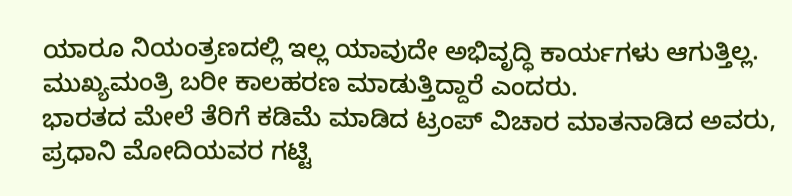ಯಾರೂ ನಿಯಂತ್ರಣದಲ್ಲಿ ಇಲ್ಲ ಯಾವುದೇ ಅಭಿವೃದ್ಧಿ ಕಾರ್ಯಗಳು ಆಗುತ್ತಿಲ್ಲ. ಮುಖ್ಯಮಂತ್ರಿ ಬರೀ ಕಾಲಹರಣ ಮಾಡುತ್ತಿದ್ದಾರೆ ಎಂದರು.
ಭಾರತದ ಮೇಲೆ ತೆರಿಗೆ ಕಡಿಮೆ ಮಾಡಿದ ಟ್ರಂಪ್ ವಿಚಾರ ಮಾತನಾಡಿದ ಅವರು, ಪ್ರಧಾನಿ ಮೋದಿಯವರ ಗಟ್ಟಿ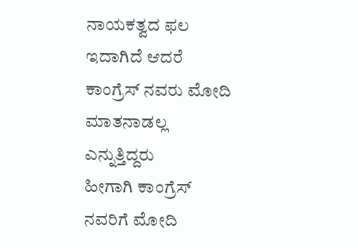ನಾಯಕತ್ವದ ಫಲ ಇದಾಗಿದೆ ಆದರೆ ಕಾಂಗ್ರೆಸ್ ನವರು ಮೋದಿ ಮಾತನಾಡಲ್ಲ ಎನ್ನುತ್ತಿದ್ದರು
ಹೀಗಾಗಿ ಕಾಂಗ್ರೆಸ್ ನವರಿಗೆ ಮೋದಿ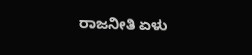ರಾಜನೀತಿ ಏಳು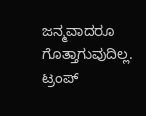ಜನ್ಮವಾದರೂ ಗೊತ್ತಾಗುವುದಿಲ್ಲ. ಟ್ರಂಪ್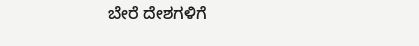ಬೇರೆ ದೇಶಗಳಿಗೆ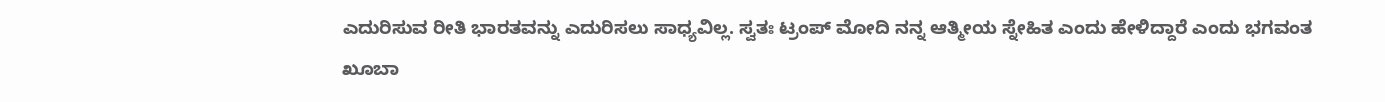ಎದುರಿಸುವ ರೀತಿ ಭಾರತವನ್ನು ಎದುರಿಸಲು ಸಾಧ್ಯವಿಲ್ಲ. ಸ್ವತಃ ಟ್ರಂಪ್ ಮೋದಿ ನನ್ನ ಆತ್ಮೀಯ ಸ್ನೇಹಿತ ಎಂದು ಹೇಳಿದ್ದಾರೆ ಎಂದು ಭಗವಂತ ಖೂಬಾ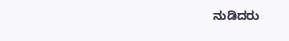ನುಡಿದರು